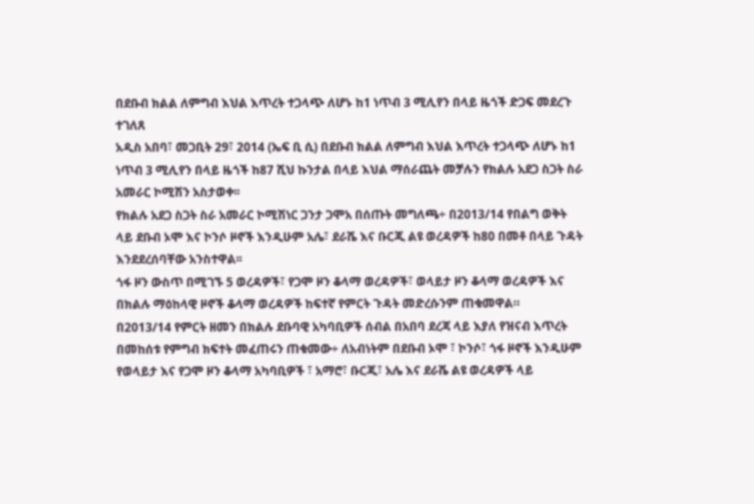በደቡብ ክልል ለምግብ እህል እጥረት ተጋላጭ ለሆኑ ከ1 ነጥብ 3 ሚሊየን በላይ ዜጎች ድጋፍ መደረጉ ተገለጸ
አዲስ አበባ፣ መጋቢት 29፣ 2014 (ኤፍ ቢ ሲ) በደቡብ ክልል ለምግብ እህል እጥረት ተጋላጭ ለሆኑ ከ1 ነጥብ 3 ሚሊየን በላይ ዜጎች ከ87 ሺህ ኩንታል በላይ እህል ማሰራጨት መቻሉን የክልሉ አደጋ ስጋት ስራ አመራር ኮሚሽን አስታወቀ፡፡
የክልሉ አደጋ ስጋት ስራ አመራር ኮሚሽነር ጋንታ ጋሞአ በሰጡት መግለጫ÷ በ2013/14 የበልግ ወቅት ላይ ደቡብ ኦሞ እና ኮንሶ ዞኖች እንዲሁም አሌ፣ ደራሼ እና ቡርጂ ልዩ ወረዳዎች ከ80 በመቶ በላይ ጉዳት እንደደረሰባቸው አንስተዋል፡፡
ጎፋ ዞን ውስጥ በሚገኙ 5 ወረዳዎች፣ የጋሞ ዞን ቆላማ ወረዳዎች፣ ወላይታ ዞን ቆላማ ወረዳዎች እና በክልሉ ማዕከላዊ ዞኖች ቆላማ ወረዳዎች ከፍተኛ የምርት ጉዳት መድረሱንም ጠቁመዋል።
በ2013/14 የምርት ዘመን በክልሉ ደቡባዊ አካባቢዎች ሰብል በአበባ ደረጃ ላይ እያለ የዝናብ እጥረት በመከሰቱ የምግብ ክፍተት መፈጠሩን ጠቁመው÷ ለአብነትም በደቡብ ኦሞ ፣ ኮንሶ፣ ጎፋ ዞኖች እንዲሁም የወላይታ እና የጋሞ ዞን ቆላማ አካባቢዎች ፣ አማሮ፣ ቡርጂ፣ አሌ እና ደራሼ ልዩ ወረዳዎች ላይ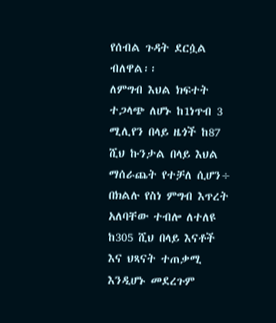የሰብል ጉዳት ደርሷል ብለዋል፡፡
ለምግብ እህል ክፍተት ተጋላጭ ለሆኑ ከ1ነጥብ 3 ሚሊየን በላይ ዜጎች ከ87 ሺህ ኩንታል በላይ እህል ማሰራጨት የተቻለ ሲሆን÷ በክልሉ የስነ ምግብ እጥረት አለባቸው ተብሎ ለተለዩ ከ305 ሺህ በላይ እናቶች እና ህጻናት ተጠቃሚ እንዲሆኑ መደረጉም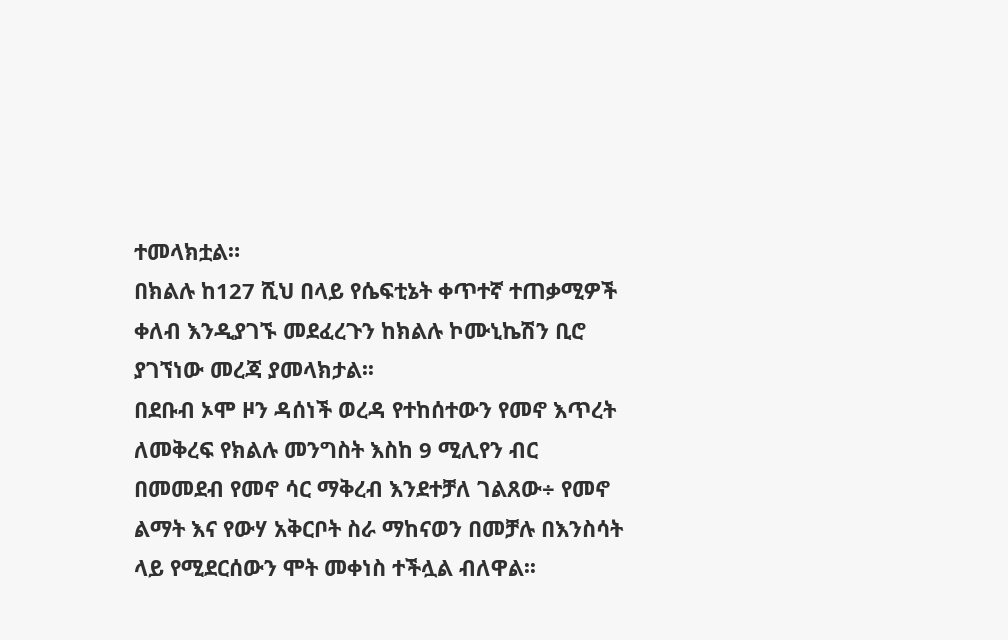ተመላክቷል።
በክልሉ ከ127 ሺህ በላይ የሴፍቲኔት ቀጥተኛ ተጠቃሚዎች ቀለብ እንዲያገኙ መደፈረጉን ከክልሉ ኮሙኒኬሽን ቢሮ ያገኘነው መረጃ ያመላክታል፡፡
በደቡብ ኦሞ ዞን ዳሰነች ወረዳ የተከሰተውን የመኖ እጥረት ለመቅረፍ የክልሉ መንግስት እስከ 9 ሚሊየን ብር በመመደብ የመኖ ሳር ማቅረብ እንደተቻለ ገልጸው÷ የመኖ ልማት እና የውሃ አቅርቦት ስራ ማከናወን በመቻሉ በእንስሳት ላይ የሚደርሰውን ሞት መቀነስ ተችሏል ብለዋል፡፡